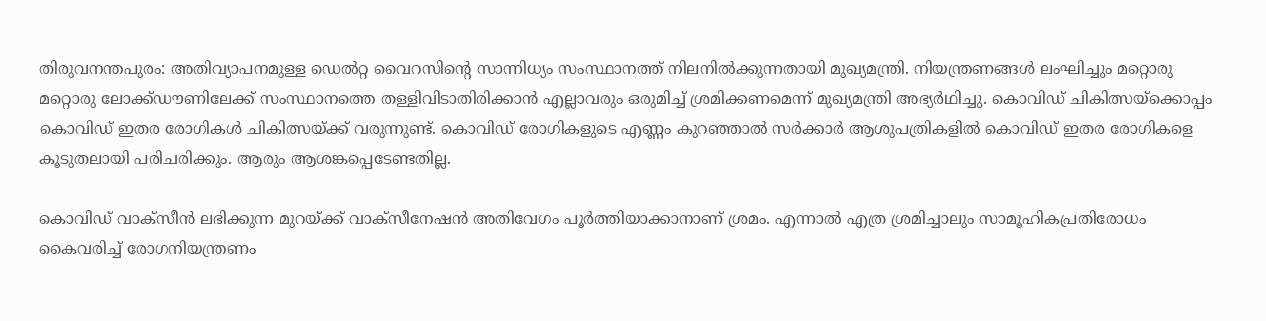തിരുവനന്തപുരം: അതിവ്യാപനമുള്ള ഡെല്‍റ്റ വൈറസിന്റെ സാന്നിധ്യം സംസ്ഥാനത്ത് നിലനില്‍ക്കുന്നതായി മുഖ്യമന്ത്രി. നിയന്ത്രണങ്ങള്‍ ലംഘിച്ചും മറ്റൊരു മറ്റൊരു ലോക്ക്ഡൗണിലേക്ക് സംസ്ഥാനത്തെ തള്ളിവിടാതിരിക്കാന്‍ എല്ലാവരും ഒരുമിച്ച്‌ ശ്രമിക്കണമെന്ന് മുഖ്യമന്ത്രി അഭ്യര്‍ഥിച്ചു. കൊവിഡ് ചികിത്സയ്‌ക്കൊപ്പം കൊവിഡ് ഇതര രോഗികള്‍ ചികിത്സയ്ക്ക് വരുന്നുണ്ട്. കൊവിഡ് രോഗികളുടെ എണ്ണം കുറഞ്ഞാല്‍ സര്‍ക്കാര്‍ ആശുപത്രികളില്‍ കൊവിഡ് ഇതര രോഗികളെ കൂടുതലായി പരിചരിക്കും. ആരും ആശങ്കപ്പെടേണ്ടതില്ല.

കൊവിഡ് വാക്‌സീന്‍ ലഭിക്കുന്ന മുറയ്ക്ക് വാക്‌സീനേഷന്‍ അതിവേഗം പൂര്‍ത്തിയാക്കാനാണ് ശ്രമം. എന്നാല്‍ എത്ര ശ്രമിച്ചാലും സാമൂഹികപ്രതിരോധം കൈവരിച്ച്‌ രോഗനിയന്ത്രണം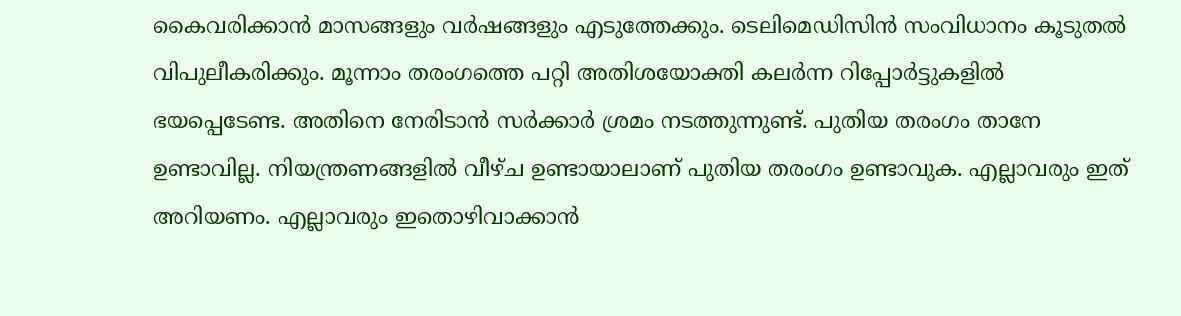കൈവരിക്കാന്‍ മാസങ്ങളും വര്‍ഷങ്ങളും എടുത്തേക്കും. ടെലിമെഡിസിന്‍ സംവിധാനം കൂടുതല്‍ വിപുലീകരിക്കും. മൂന്നാം തരംഗത്തെ പറ്റി അതിശയോക്തി കലര്‍ന്ന റിപ്പോര്‍ട്ടുകളില്‍ ഭയപ്പെടേണ്ട. അതിനെ നേരിടാന്‍ സര്‍ക്കാര്‍ ശ്രമം നടത്തുന്നുണ്ട്. പുതിയ തരംഗം താനേ ഉണ്ടാവില്ല. നിയന്ത്രണങ്ങളില്‍ വീഴ്ച ഉണ്ടായാലാണ് പുതിയ തരംഗം ഉണ്ടാവുക. എല്ലാവരും ഇത് അറിയണം. എല്ലാവരും ഇതൊഴിവാക്കാന്‍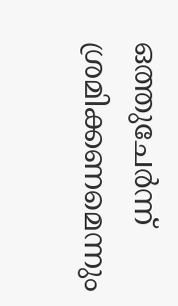ഒത്തുചേര്‍ന്ന് ശ്രമിക്കണമെന്നും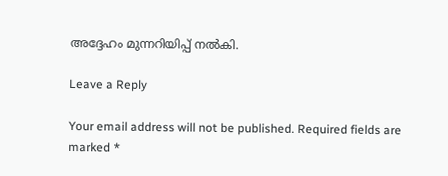അദ്ദേഹം മുന്നറിയിപ്പ് നല്‍കി.

Leave a Reply

Your email address will not be published. Required fields are marked *